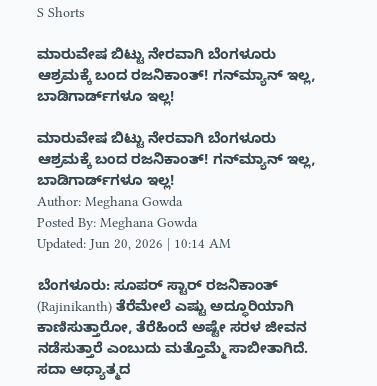S Shorts

ಮಾರುವೇಷ ಬಿಟ್ಟು ನೇರವಾಗಿ ಬೆಂಗಳೂರು ಆಶ್ರಮಕ್ಕೆ ಬಂದ ರಜನಿಕಾಂತ್! ಗನ್‌ಮ್ಯಾನ್ ಇಲ್ಲ, ಬಾಡಿಗಾರ್ಡ್‌ಗಳೂ ಇಲ್ಲ!

ಮಾರುವೇಷ ಬಿಟ್ಟು ನೇರವಾಗಿ ಬೆಂಗಳೂರು ಆಶ್ರಮಕ್ಕೆ ಬಂದ ರಜನಿಕಾಂತ್! ಗನ್‌ಮ್ಯಾನ್ ಇಲ್ಲ, ಬಾಡಿಗಾರ್ಡ್‌ಗಳೂ ಇಲ್ಲ!
Author: Meghana Gowda
Posted By: Meghana Gowda
Updated: Jun 20, 2026 | 10:14 AM

ಬೆಂಗಳೂರು: ಸೂಪರ್ ಸ್ಟಾರ್ ರಜನಿಕಾಂತ್ (Rajinikanth) ತೆರೆಮೇಲೆ ಎಷ್ಟು ಅದ್ಧೂರಿಯಾಗಿ ಕಾಣಿಸುತ್ತಾರೋ, ತೆರೆಹಿಂದೆ ಅಷ್ಟೇ ಸರಳ ಜೀವನ ನಡೆಸುತ್ತಾರೆ ಎಂಬುದು ಮತ್ತೊಮ್ಮೆ ಸಾಬೀತಾಗಿದೆ. ಸದಾ ಆಧ್ಯಾತ್ಮದ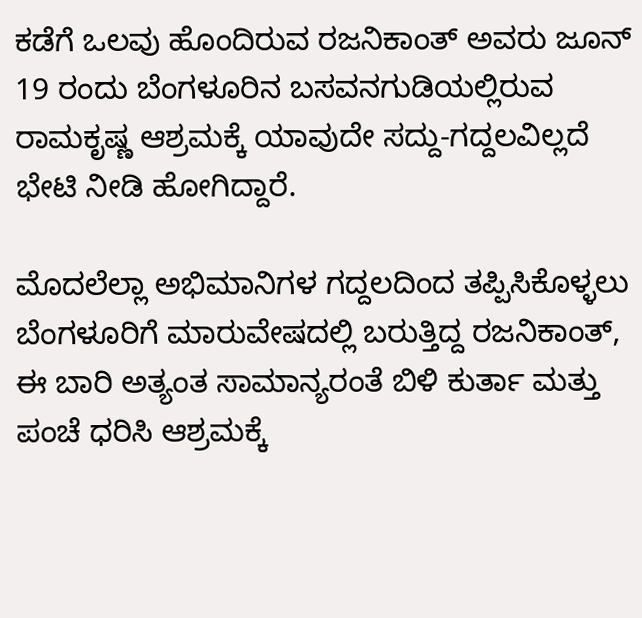ಕಡೆಗೆ ಒಲವು ಹೊಂದಿರುವ ರಜನಿಕಾಂತ್ ಅವರು ಜೂನ್ 19 ರಂದು ಬೆಂಗಳೂರಿನ ಬಸವನಗುಡಿಯಲ್ಲಿರುವ ರಾಮಕೃಷ್ಣ ಆಶ್ರಮಕ್ಕೆ ಯಾವುದೇ ಸದ್ದು-ಗದ್ದಲವಿಲ್ಲದೆ ಭೇಟಿ ನೀಡಿ ಹೋಗಿದ್ದಾರೆ.

ಮೊದಲೆಲ್ಲಾ ಅಭಿಮಾನಿಗಳ ಗದ್ದಲದಿಂದ ತಪ್ಪಿಸಿಕೊಳ್ಳಲು ಬೆಂಗಳೂರಿಗೆ ಮಾರುವೇಷದಲ್ಲಿ ಬರುತ್ತಿದ್ದ ರಜನಿಕಾಂತ್, ಈ ಬಾರಿ ಅತ್ಯಂತ ಸಾಮಾನ್ಯರಂತೆ ಬಿಳಿ ಕುರ್ತಾ ಮತ್ತು ಪಂಚೆ ಧರಿಸಿ ಆಶ್ರಮಕ್ಕೆ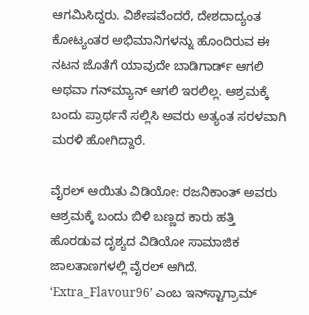ಆಗಮಿಸಿದ್ದರು. ವಿಶೇಷವೆಂದರೆ, ದೇಶದಾದ್ಯಂತ ಕೋಟ್ಯಂತರ ಅಭಿಮಾನಿಗಳನ್ನು ಹೊಂದಿರುವ ಈ ನಟನ ಜೊತೆಗೆ ಯಾವುದೇ ಬಾಡಿಗಾರ್ಡ್ ಆಗಲಿ ಅಥವಾ ಗನ್‌ಮ್ಯಾನ್ ಆಗಲಿ ಇರಲಿಲ್ಲ. ಆಶ್ರಮಕ್ಕೆ ಬಂದು ಪ್ರಾರ್ಥನೆ ಸಲ್ಲಿಸಿ ಅವರು ಅತ್ಯಂತ ಸರಳವಾಗಿ ಮರಳಿ ಹೋಗಿದ್ದಾರೆ.

ವೈರಲ್ ಆಯಿತು ವಿಡಿಯೋ: ರಜನಿಕಾಂತ್ ಅವರು ಆಶ್ರಮಕ್ಕೆ ಬಂದು ಬಿಳಿ ಬಣ್ಣದ ಕಾರು ಹತ್ತಿ ಹೊರಡುವ ದೃಶ್ಯದ ವಿಡಿಯೋ ಸಾಮಾಜಿಕ ಜಾಲತಾಣಗಳಲ್ಲಿ ವೈರಲ್ ಆಗಿದೆ. ‘Extra_Flavour96’ ಎಂಬ ಇನ್‌ಸ್ಟಾಗ್ರಾಮ್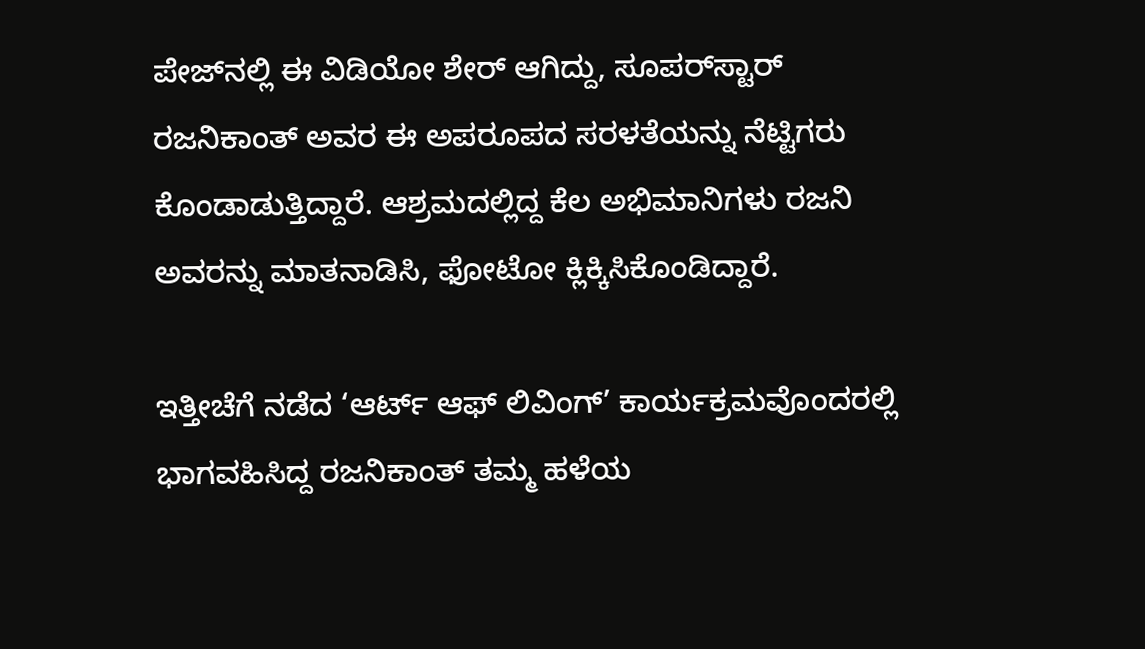ಪೇಜ್‌ನಲ್ಲಿ ಈ ವಿಡಿಯೋ ಶೇರ್ ಆಗಿದ್ದು, ಸೂಪರ್‌ಸ್ಟಾರ್ ರಜನಿಕಾಂತ್ ಅವರ ಈ ಅಪರೂಪದ ಸರಳತೆಯನ್ನು ನೆಟ್ಟಿಗರು ಕೊಂಡಾಡುತ್ತಿದ್ದಾರೆ. ಆಶ್ರಮದಲ್ಲಿದ್ದ ಕೆಲ ಅಭಿಮಾನಿಗಳು ರಜನಿ ಅವರನ್ನು ಮಾತನಾಡಿಸಿ, ಫೋಟೋ ಕ್ಲಿಕ್ಕಿಸಿಕೊಂಡಿದ್ದಾರೆ.

ಇತ್ತೀಚೆಗೆ ನಡೆದ ‘ಆರ್ಟ್ ಆಫ್ ಲಿವಿಂಗ್’ ಕಾರ್ಯಕ್ರಮವೊಂದರಲ್ಲಿ ಭಾಗವಹಿಸಿದ್ದ ರಜನಿಕಾಂತ್ ತಮ್ಮ ಹಳೆಯ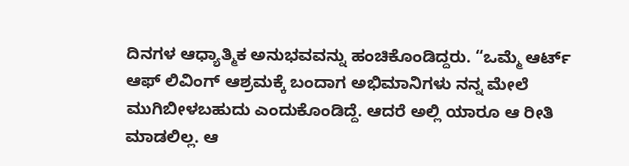ದಿನಗಳ ಆಧ್ಯಾತ್ಮಿಕ ಅನುಭವವನ್ನು ಹಂಚಿಕೊಂಡಿದ್ದರು. “ಒಮ್ಮೆ ಆರ್ಟ್ ಆಫ್ ಲಿವಿಂಗ್ ಆಶ್ರಮಕ್ಕೆ ಬಂದಾಗ ಅಭಿಮಾನಿಗಳು ನನ್ನ ಮೇಲೆ ಮುಗಿಬೀಳಬಹುದು ಎಂದುಕೊಂಡಿದ್ದೆ. ಆದರೆ ಅಲ್ಲಿ ಯಾರೂ ಆ ರೀತಿ ಮಾಡಲಿಲ್ಲ. ಆ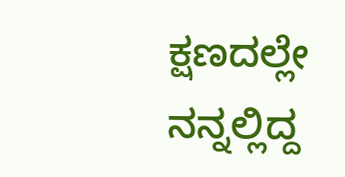ಕ್ಷಣದಲ್ಲೇ ನನ್ನಲ್ಲಿದ್ದ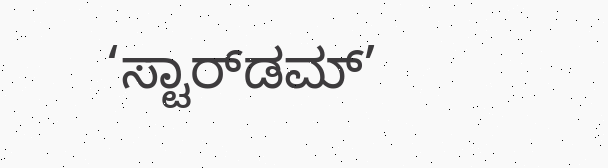‘ಸ್ಟಾರ್‌ಡಮ್’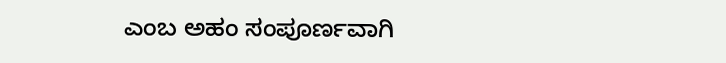ಎಂಬ ಅಹಂ ಸಂಪೂರ್ಣವಾಗಿ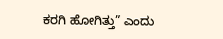ಕರಗಿ ಹೋಗಿತ್ತು” ಎಂದು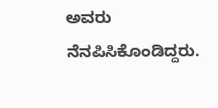ಅವರು ನೆನಪಿಸಿಕೊಂಡಿದ್ದರು.